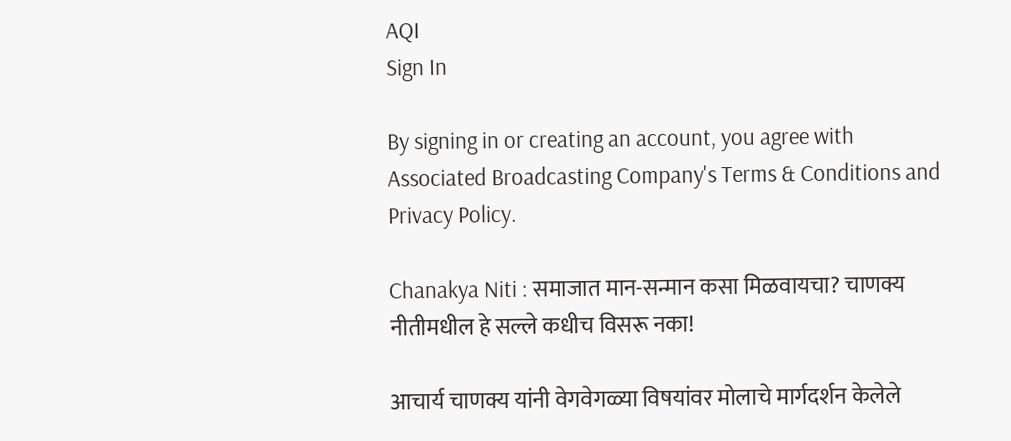AQI
Sign In

By signing in or creating an account, you agree with Associated Broadcasting Company's Terms & Conditions and Privacy Policy.

Chanakya Niti : समाजात मान-सन्मान कसा मिळवायचा? चाणक्य नीतीमधील हे सल्ले कधीच विसरू नका!

आचार्य चाणक्य यांनी वेगवेगळ्या विषयांवर मोलाचे मार्गदर्शन केलेले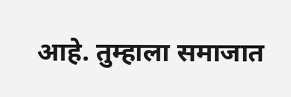आहे. तुम्हाला समाजात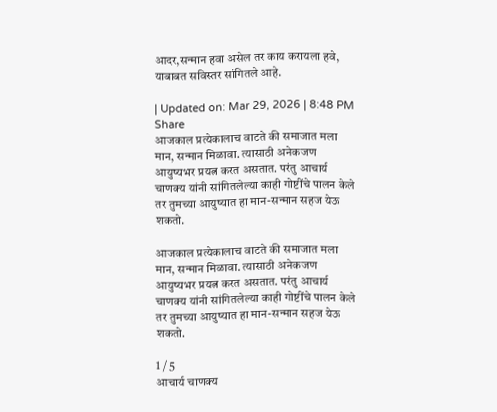आदर,सन्मान हवा असेल तर काय करायला हवे, याबाबत सविस्तर सांगितले आहे.

| Updated on: Mar 29, 2026 | 8:48 PM
Share
आजकाल प्रत्येकालाच वाटते की समाजात मला मान, सन्मान मिळावा. त्यासाठी अनेकजण आयुष्यभर प्रयत्न करत असतात. परंतु आचार्य चाणक्य यांनी सांगितलेल्या काही गोष्टींचे पालन केले तर तुमच्या आयुष्यात हा मान-सन्मान सहज येऊ शकतो.

आजकाल प्रत्येकालाच वाटते की समाजात मला मान, सन्मान मिळावा. त्यासाठी अनेकजण आयुष्यभर प्रयत्न करत असतात. परंतु आचार्य चाणक्य यांनी सांगितलेल्या काही गोष्टींचे पालन केले तर तुमच्या आयुष्यात हा मान-सन्मान सहज येऊ शकतो.

1 / 5
आचार्य चाणक्य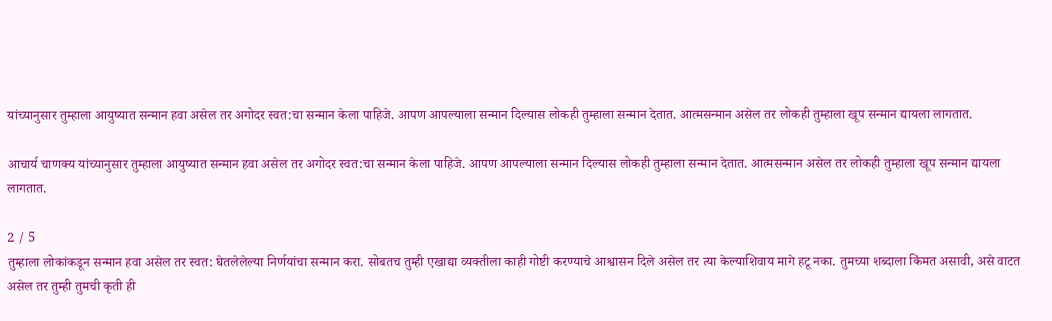यांच्यानुसार तुम्हाला आयुष्यात सन्मान हवा असेल तर अगोदर स्वत:चा सन्मान केला पाहिजे. आपण आपल्याला सन्मान दिल्यास लोकही तुम्हाला सन्मान देतात. आत्मसन्मान असेल तर लोकही तुम्हाला खूप सन्मान द्यायला लागतात.

आचार्य चाणक्य यांच्यानुसार तुम्हाला आयुष्यात सन्मान हवा असेल तर अगोदर स्वत:चा सन्मान केला पाहिजे. आपण आपल्याला सन्मान दिल्यास लोकही तुम्हाला सन्मान देतात. आत्मसन्मान असेल तर लोकही तुम्हाला खूप सन्मान द्यायला लागतात.

2 / 5
तुम्हाला लोकांकडून सन्मान हवा असेल तर स्वत: घेतलेलेल्या निर्णयांचा सन्मान करा. सोबतच तुम्ही एखाद्या व्यक्तीला काही गोष्टी करण्याचे आश्वासन दिले असेल तर त्या केल्याशिवाय मागे हटू नका. तुमच्या शब्दाला किंमत असावी, असे वाटत असेल तर तुम्ही तुमची कृती ही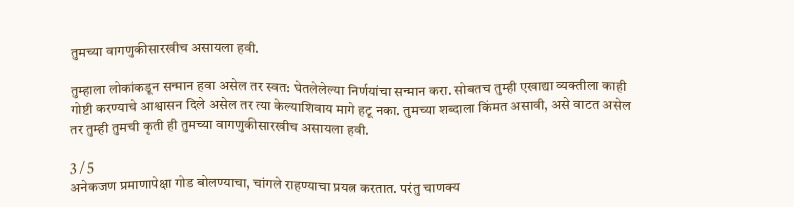तुमच्या वागणुकीसारखीच असायला हवी.

तुम्हाला लोकांकडून सन्मान हवा असेल तर स्वत: घेतलेलेल्या निर्णयांचा सन्मान करा. सोबतच तुम्ही एखाद्या व्यक्तीला काही गोष्टी करण्याचे आश्वासन दिले असेल तर त्या केल्याशिवाय मागे हटू नका. तुमच्या शब्दाला किंमत असावी, असे वाटत असेल तर तुम्ही तुमची कृती ही तुमच्या वागणुकीसारखीच असायला हवी.

3 / 5
अनेकजण प्रमाणापेक्षा गोड बोलण्याचा, चांगले राहण्याचा प्रयत्न करतात. परंतु चाणक्य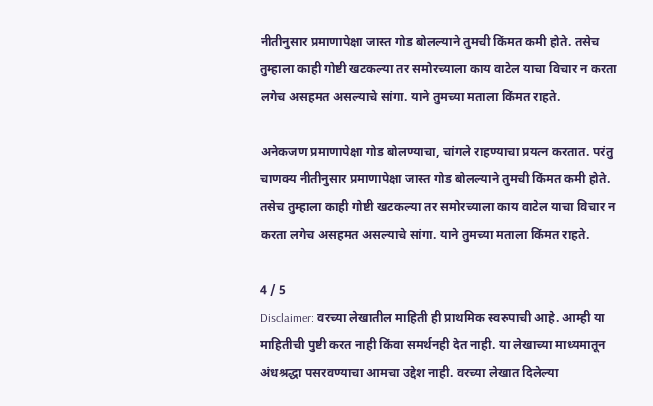नीतीनुसार प्रमाणापेक्षा जास्त गोड बोलल्याने तुमची किंमत कमी होते. तसेच तुम्हाला काही गोष्टी खटकल्या तर समोरच्याला काय वाटेल याचा विचार न करता लगेच असहमत असल्याचे सांगा. याने तुमच्या मताला किंमत राहते.

अनेकजण प्रमाणापेक्षा गोड बोलण्याचा, चांगले राहण्याचा प्रयत्न करतात. परंतु चाणक्य नीतीनुसार प्रमाणापेक्षा जास्त गोड बोलल्याने तुमची किंमत कमी होते. तसेच तुम्हाला काही गोष्टी खटकल्या तर समोरच्याला काय वाटेल याचा विचार न करता लगेच असहमत असल्याचे सांगा. याने तुमच्या मताला किंमत राहते.

4 / 5
Disclaimer: वरच्या लेखातील माहिती ही प्राथमिक स्वरुपाची आहे. आम्ही या माहितीची पुष्टी करत नाही किंवा समर्थनही देत नाही. या लेखाच्या माध्यमातून अंधश्रद्धा पसरवण्याचा आमचा उद्देश नाही. वरच्या लेखात दिलेल्या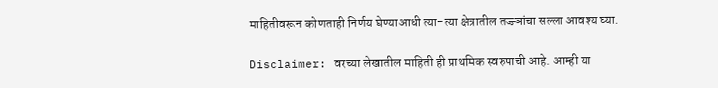माहितीवरून कोणताही निर्णय घेण्याआधी त्या-त्या क्षेत्रातील तज्ज्ञांचा सल्ला आवश्य घ्या.

Disclaimer: वरच्या लेखातील माहिती ही प्राथमिक स्वरुपाची आहे. आम्ही या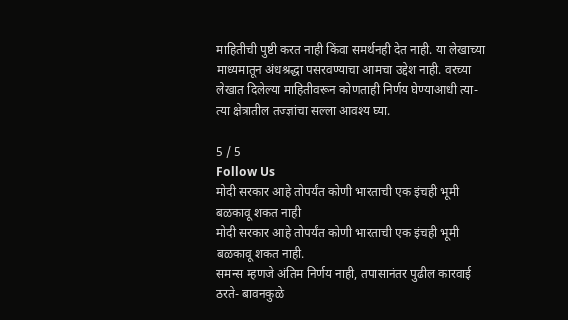माहितीची पुष्टी करत नाही किंवा समर्थनही देत नाही. या लेखाच्या माध्यमातून अंधश्रद्धा पसरवण्याचा आमचा उद्देश नाही. वरच्या लेखात दिलेल्या माहितीवरून कोणताही निर्णय घेण्याआधी त्या-त्या क्षेत्रातील तज्ज्ञांचा सल्ला आवश्य घ्या.

5 / 5
Follow Us
मोदी सरकार आहे तोपर्यंत कोणी भारताची एक इंचही भूमी बळकावू शकत नाही
मोदी सरकार आहे तोपर्यंत कोणी भारताची एक इंचही भूमी बळकावू शकत नाही.
समन्स म्हणजे अंतिम निर्णय नाही, तपासानंतर पुढील कारवाई ठरते- बावनकुळे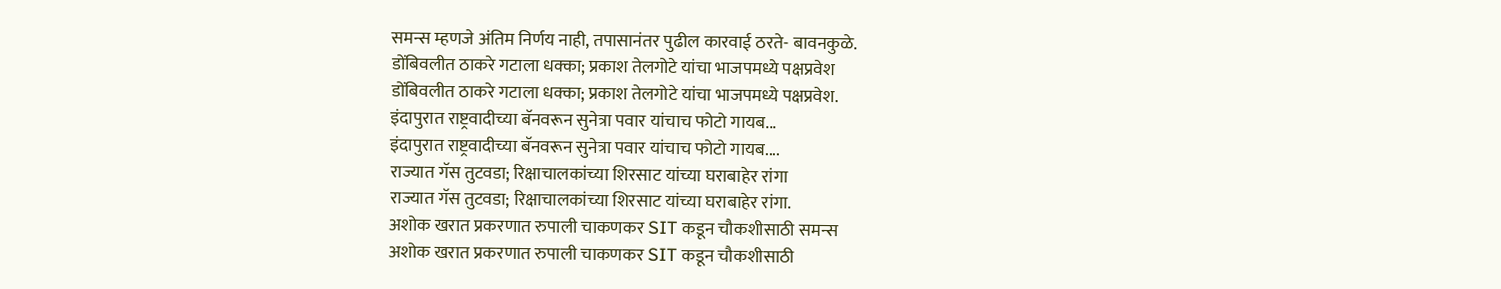समन्स म्हणजे अंतिम निर्णय नाही, तपासानंतर पुढील कारवाई ठरते- बावनकुळे.
डोंबिवलीत ठाकरे गटाला धक्का; प्रकाश तेलगोटे यांचा भाजपमध्ये पक्षप्रवेश
डोंबिवलीत ठाकरे गटाला धक्का; प्रकाश तेलगोटे यांचा भाजपमध्ये पक्षप्रवेश.
इंदापुरात राष्ट्रवादीच्या बॅनवरून सुनेत्रा पवार यांचाच फोटो गायब...
इंदापुरात राष्ट्रवादीच्या बॅनवरून सुनेत्रा पवार यांचाच फोटो गायब....
राज्यात गॅस तुटवडा; रिक्षाचालकांच्या शिरसाट यांच्या घराबाहेर रांगा
राज्यात गॅस तुटवडा; रिक्षाचालकांच्या शिरसाट यांच्या घराबाहेर रांगा.
अशोक खरात प्रकरणात रुपाली चाकणकर SIT कडून चौकशीसाठी समन्स
अशोक खरात प्रकरणात रुपाली चाकणकर SIT कडून चौकशीसाठी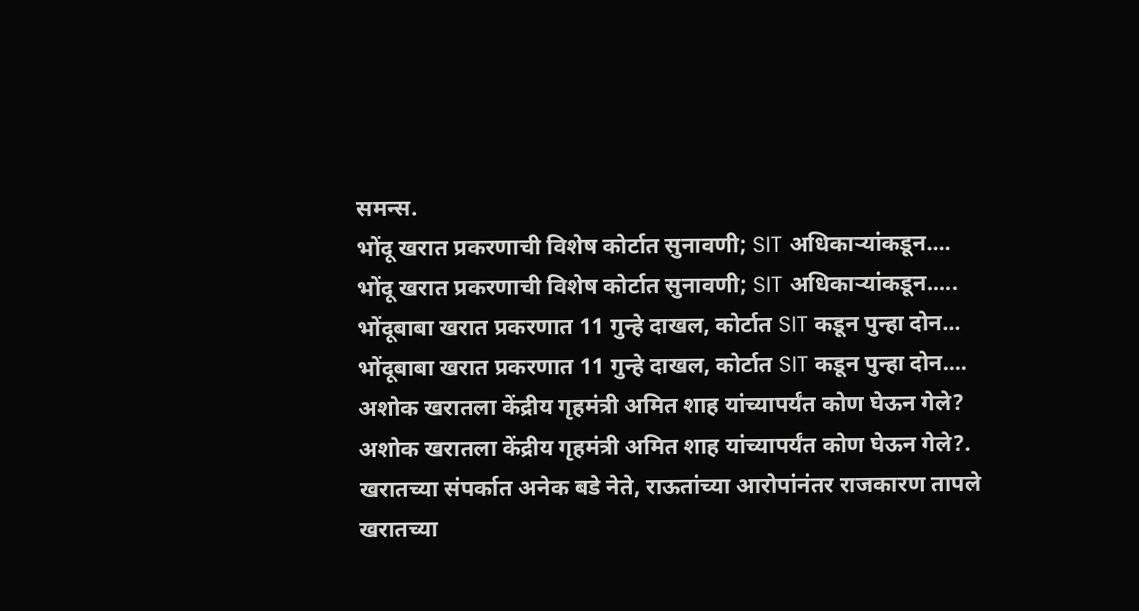समन्स.
भोंदू खरात प्रकरणाची विशेष कोर्टात सुनावणी; SIT अधिकाऱ्यांकडून....
भोंदू खरात प्रकरणाची विशेष कोर्टात सुनावणी; SIT अधिकाऱ्यांकडून.....
भोंदूबाबा खरात प्रकरणात 11 गुन्हे दाखल, कोर्टात SIT कडून पुन्हा दोन...
भोंदूबाबा खरात प्रकरणात 11 गुन्हे दाखल, कोर्टात SIT कडून पुन्हा दोन....
अशोक खरातला केंद्रीय गृहमंत्री अमित शाह यांच्यापर्यंत कोण घेऊन गेले?
अशोक खरातला केंद्रीय गृहमंत्री अमित शाह यांच्यापर्यंत कोण घेऊन गेले?.
खरातच्या संपर्कात अनेक बडे नेते, राऊतांच्या आरोपांनंतर राजकारण तापले
खरातच्या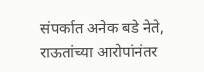संपर्कात अनेक बडे नेते, राऊतांच्या आरोपांनंतर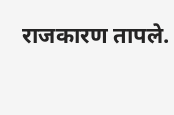राजकारण तापले.